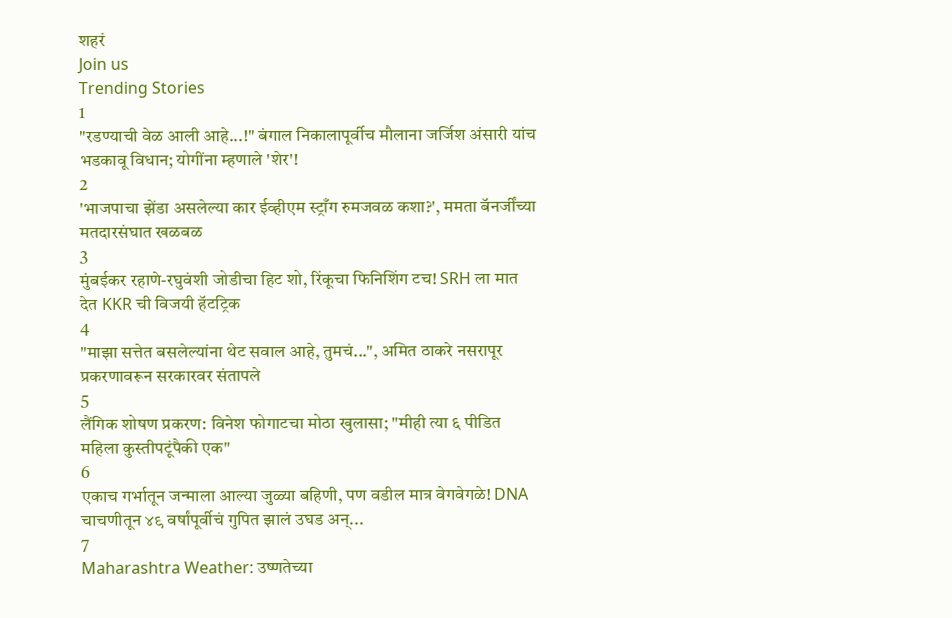शहरं
Join us
Trending Stories
1
"रडण्याची वेळ आली आहे...!" बंगाल निकालापूर्वीच मौलाना जर्जिश अंसारी यांच भडकावू विधान; योगींना म्हणाले 'शेर'!
2
'भाजपाचा झेंडा असलेल्या कार ईव्हीएम स्ट्राँग रुमजवळ कशा?', ममता बॅनर्जींच्या मतदारसंघात खळबळ
3
मुंबईकर रहाणे-रघुवंशी जोडीचा हिट शो, रिंकूचा फिनिशिंग टच! SRH ला मात देत KKR ची विजयी हॅटट्रिक
4
"माझा सत्तेत बसलेल्यांना थेट सवाल आहे, तुमचं...", अमित ठाकरे नसरापूर प्रकरणावरून सरकारवर संतापले
5
लैंगिक शोषण प्रकरण: विनेश फोगाटचा मोठा खुलासा; "मीही त्या ६ पीडित महिला कुस्तीपटूंपैकी एक"
6
एकाच गर्भातून जन्माला आल्या जुळ्या बहिणी, पण वडील मात्र वेगवेगळे! DNA चाचणीतून ४९ वर्षांपूर्वीचं गुपित झालं उघड अन्...
7
Maharashtra Weather: उष्णतेच्या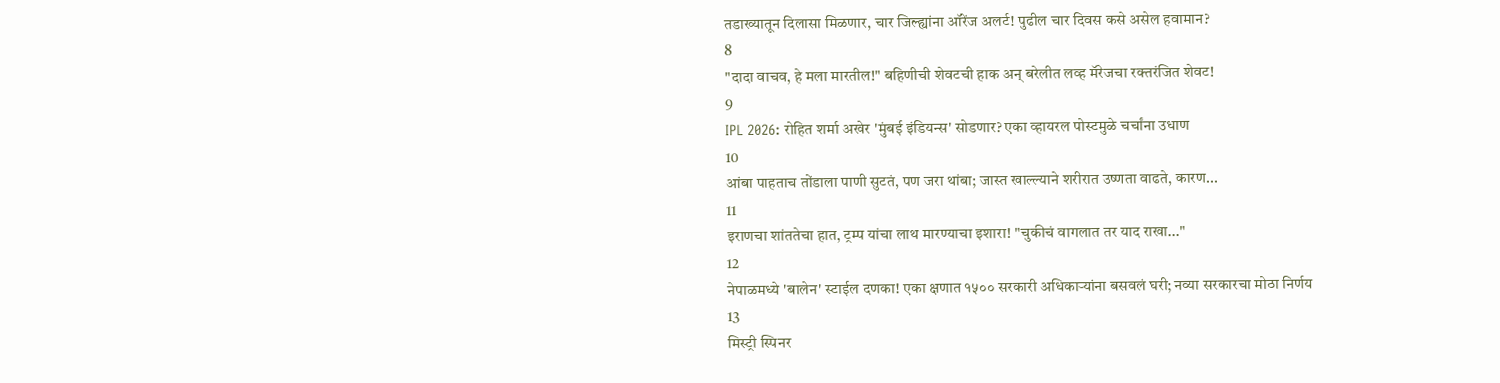तडाख्यातून दिलासा मिळणार, चार जिल्ह्यांना ऑरेंज अलर्ट! पुढील चार दिवस कसे असेल हवामान?
8
"दादा वाचव, हे मला मारतील!" बहिणीची शेवटची हाक अन् बरेलीत लव्ह मॅरेजचा रक्तरंजित शेवट!
9
IPL 2026: रोहित शर्मा अखेर 'मुंबई इंडियन्स' सोडणार? एका व्हायरल पोस्टमुळे चर्चांना उधाण
10
आंबा पाहताच तोंडाला पाणी सुटतं, पण जरा थांबा; जास्त खाल्ल्याने शरीरात उष्णता वाढते, कारण...
11
इराणचा शांततेचा हात, ट्रम्प यांचा लाथ मारण्याचा इशारा! "चुकीचं वागलात तर याद राखा..."
12
नेपाळमध्ये 'बालेन' स्टाईल दणका! एका क्षणात १५०० सरकारी अधिकाऱ्यांना बसवलं घरी; नव्या सरकारचा मोठा निर्णय
13
मिस्ट्री स्पिनर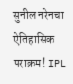सुनील नरेनचा ऐतिहासिक पराक्रम! IPL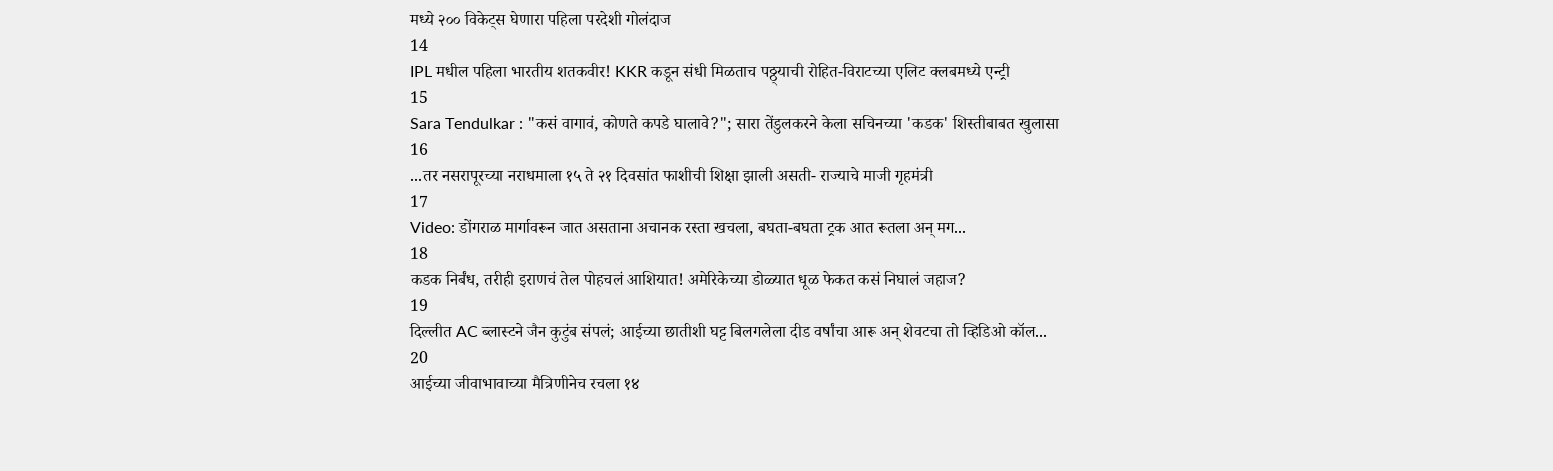मध्ये २०० विकेट्स घेणारा पहिला परदेशी गोलंदाज
14
IPL मधील पहिला भारतीय शतकवीर! KKR कडून संधी मिळताच पठ्ठ्याची रोहित-विराटच्या एलिट क्लबमध्ये एन्ट्री
15
Sara Tendulkar : "कसं वागावं, कोणते कपडे घालावे?"; सारा तेंडुलकरने केला सचिनच्या 'कडक' शिस्तीबाबत खुलासा
16
...तर नसरापूरच्या नराधमाला १५ ते २१ दिवसांत फाशीची शिक्षा झाली असती- राज्याचे माजी गृहमंत्री
17
Video: डोंगराळ मार्गावरून जात असताना अचानक रस्ता खचला, बघता-बघता ट्रक आत रूतला अन् मग...
18
कडक निर्बंध, तरीही इराणचं तेल पोहचलं आशियात! अमेरिकेच्या डोळ्यात धूळ फेकत कसं निघालं जहाज?
19
दिल्लीत AC ब्लास्टने जैन कुटुंब संपलं; आईच्या छातीशी घट्ट बिलगलेला दीड वर्षांचा आरू अन् शेवटचा तो व्हिडिओ कॉल...
20
आईच्या जीवाभावाच्या मैत्रिणीनेच रचला १४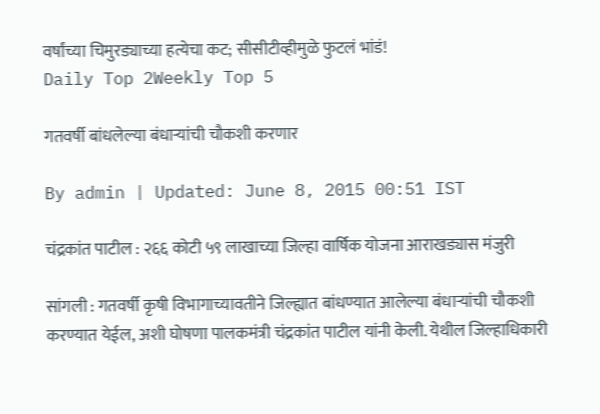वर्षांच्या चिमुरड्याच्या हत्येचा कट; सीसीटीव्हीमुळे फुटलं भांडं!
Daily Top 2Weekly Top 5

गतवर्षी बांधलेल्या बंधाऱ्यांची चौकशी करणार

By admin | Updated: June 8, 2015 00:51 IST

चंद्रकांत पाटील : २६६ कोटी ५९ लाखाच्या जिल्हा वार्षिक योजना आराखड्यास मंजुरी

सांगली : गतवर्षी कृषी विभागाच्यावतीने जिल्ह्यात बांधण्यात आलेल्या बंधाऱ्यांची चौकशी करण्यात येईल, अशी घोषणा पालकमंत्री चंद्रकांत पाटील यांनी केली. येथील जिल्हाधिकारी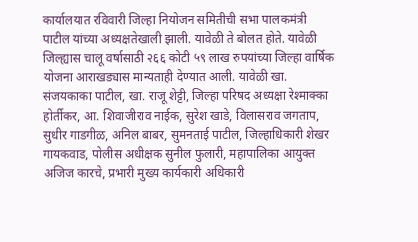कार्यालयात रविवारी जिल्हा नियोजन समितीची सभा पालकमंत्री पाटील यांच्या अध्यक्षतेखाली झाली. यावेळी ते बोलत होते. यावेळी जिल्ह्यास चालू वर्षासाठी २६६ कोटी ५९ लाख रुपयांच्या जिल्हा वार्षिक योजना आराखड्यास मान्यताही देण्यात आली. यावेळी खा. संजयकाका पाटील, खा. राजू शेट्टी, जिल्हा परिषद अध्यक्षा रेश्माक्का होर्तीकर, आ. शिवाजीराव नाईक, सुरेश खाडे, विलासराव जगताप, सुधीर गाडगीळ, अनिल बाबर, सुमनताई पाटील, जिल्हाधिकारी शेखर गायकवाड, पोलीस अधीक्षक सुनील फुलारी, महापालिका आयुक्त अजिज कारचे, प्रभारी मुख्य कार्यकारी अधिकारी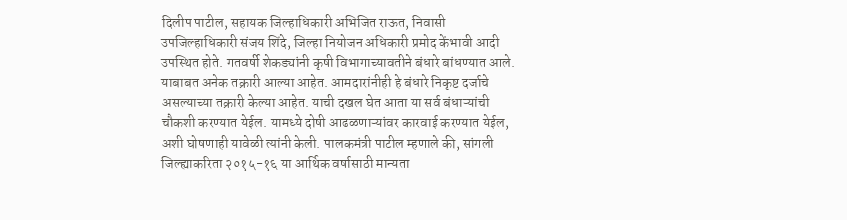दिलीप पाटील, सहायक जिल्हाधिकारी अभिजित राऊत, निवासी उपजिल्हाधिकारी संजय शिंदे, जिल्हा नियोजन अधिकारी प्रमोद केंभावी आदी उपस्थित होते. गतवर्षी शेकड्यांनी कृषी विभागाच्यावतीने बंधारे बांधण्यात आले. याबाबत अनेक तक्रारी आल्या आहेत. आमदारांनीही हे बंधारे निकृष्ट दर्जाचे असल्याच्या तक्रारी केल्या आहेत. याची दखल घेत आता या सर्व बंधाऱ्यांची चौकशी करण्यात येईल. यामध्ये दोषी आढळणाऱ्यांवर कारवाई करण्यात येईल, अशी घोषणाही यावेळी त्यांनी केली. पालकमंत्री पाटील म्हणाले की, सांगली जिल्ह्याकरिता २०१५-१६ या आर्थिक वर्षासाठी मान्यता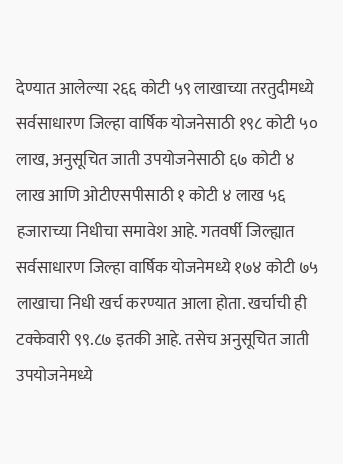देण्यात आलेल्या २६६ कोटी ५९ लाखाच्या तरतुदीमध्ये सर्वसाधारण जिल्हा वार्षिक योजनेसाठी १९८ कोटी ५० लाख, अनुसूचित जाती उपयोजनेसाठी ६७ कोटी ४ लाख आणि ओटीएसपीसाठी १ कोटी ४ लाख ५६ हजाराच्या निधीचा समावेश आहे. गतवर्षी जिल्ह्यात सर्वसाधारण जिल्हा वार्षिक योजनेमध्ये १७४ कोटी ७५ लाखाचा निधी खर्च करण्यात आला होता. खर्चाची ही टक्केवारी ९९.८७ इतकी आहे. तसेच अनुसूचित जाती उपयोजनेमध्ये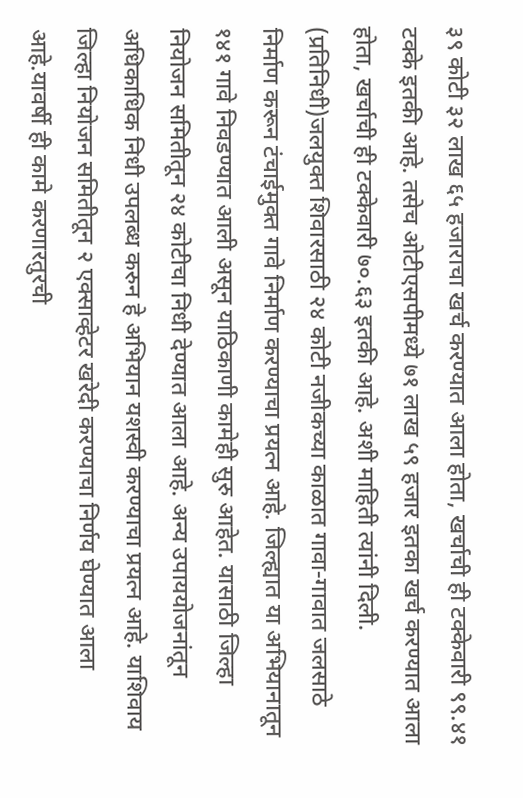३९ कोटी ३२ लाख ६५ हजाराचा खर्च करण्यात आला होता, खर्चाची ही टक्केवारी ९९.४१ टक्के इतकी आहे. तसेच ओटीएसपीमध्ये ७१ लाख ५९ हजार इतका खर्च करण्यात आला होता, खर्चाची ही टक्केवारी ७०.६३ इतकी आहे. अशी माहिती त्यांनी दिली. (प्रतिनिधी)जलयुक्त शिवारसाठी २४ कोटी नजीकच्या काळात गावा-गावात जलसाठे निर्माण करून टंचाईमुक्त गावे निर्माण करण्याचा प्रयत्न आहे. जिल्ह्यात या अभियानातून १४१ गावे निवडण्यात आली असून याठिकाणी कामेही सुरु आहेत. यासाठी जिल्हा नियोजन समितीतून २४ कोटीचा निधी देण्यात आला आहे. अन्य उपाययोजनांतून अधिकाधिक निधी उपलब्ध करुन हे अभियान यशस्वी करण्याचा प्रयत्न आहे. याशिवाय जिल्हा नियोजन समितीतून २ एक्साव्हेटर खरेदी करण्याचा निर्णय घेण्यात आला आहे.यावर्षी ही कामे करणारतुरची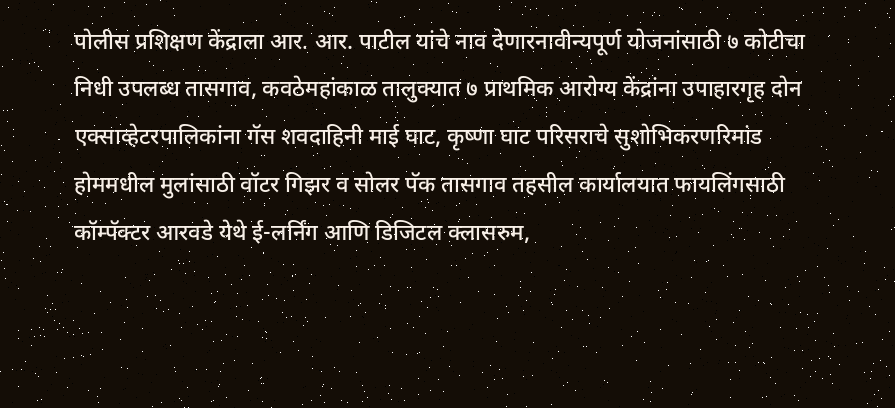पोलीस प्रशिक्षण केंद्राला आर. आर. पाटील यांचे नाव देणारनावीन्यपूर्ण योजनांसाठी ७ कोटीचा निधी उपलब्ध तासगाव, कवठेमहांकाळ तालुक्यात ७ प्राथमिक आरोग्य केंद्रांना उपाहारगृह दोन एक्साव्हेटरपालिकांना गॅस शवदाहिनी माई घाट, कृष्णा घाट परिसराचे सुशोभिकरणरिमांड होममधील मुलांसाठी वॉटर गिझर व सोलर पॅक तासगाव तहसील कार्यालयात फायलिंगसाठी कॉम्पॅक्टर आरवडे येथे ई-लर्निंग आणि डिजिटल क्लासरुम,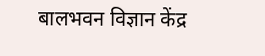बालभवन विज्ञान केंद्र